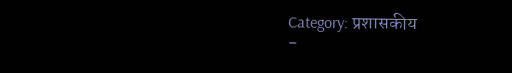Category: प्रशासकीय
-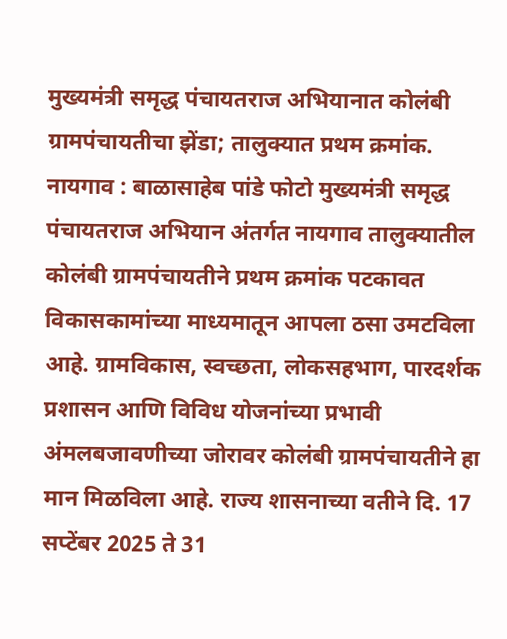मुख्यमंत्री समृद्ध पंचायतराज अभियानात कोलंबी ग्रामपंचायतीचा झेंडा; तालुक्यात प्रथम क्रमांक.
नायगाव : बाळासाहेब पांडे फोटो मुख्यमंत्री समृद्ध पंचायतराज अभियान अंतर्गत नायगाव तालुक्यातील कोलंबी ग्रामपंचायतीने प्रथम क्रमांक पटकावत विकासकामांच्या माध्यमातून आपला ठसा उमटविला आहे. ग्रामविकास, स्वच्छता, लोकसहभाग, पारदर्शक प्रशासन आणि विविध योजनांच्या प्रभावी अंमलबजावणीच्या जोरावर कोलंबी ग्रामपंचायतीने हा मान मिळविला आहे. राज्य शासनाच्या वतीने दि. 17 सप्टेंबर 2025 ते 31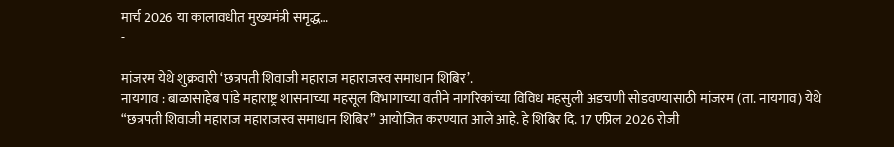मार्च 2026 या कालावधीत मुख्यमंत्री समृद्ध…
-

मांजरम येथे शुक्रवारी ‘छत्रपती शिवाजी महाराज महाराजस्व समाधान शिबिर’.
नायगाव : बाळासाहेब पांडे महाराष्ट्र शासनाच्या महसूल विभागाच्या वतीने नागरिकांच्या विविध महसुली अडचणी सोडवण्यासाठी मांजरम (ता. नायगाव) येथे “छत्रपती शिवाजी महाराज महाराजस्व समाधान शिबिर” आयोजित करण्यात आले आहे. हे शिबिर दि. 17 एप्रिल 2026 रोजी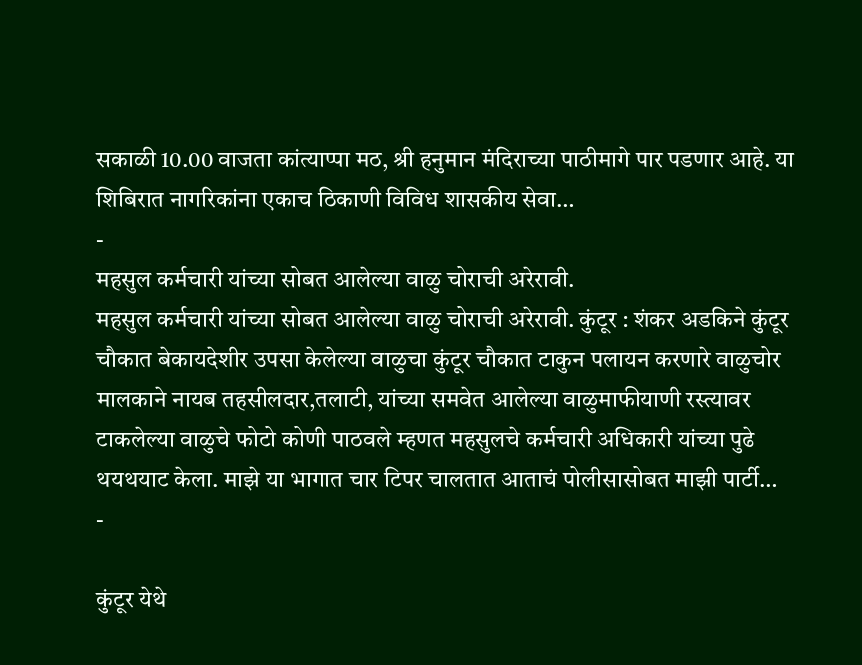सकाळी 10.00 वाजता कांत्याप्पा मठ, श्री हनुमान मंदिराच्या पाठीमागे पार पडणार आहे. या शिबिरात नागरिकांना एकाच ठिकाणी विविध शासकीय सेवा…
-
महसुल कर्मचारी यांच्या सोबत आलेल्या वाळु चोराची अरेरावी.
महसुल कर्मचारी यांच्या सोबत आलेल्या वाळु चोराची अरेरावी. कुंटूर : शंकर अडकिने कुंटूर चौकात बेकायदेशीर उपसा केलेल्या वाळुचा कुंटूर चौकात टाकुन पलायन करणारे वाळुचोर मालकाने नायब तहसीलदार,तलाटी, यांच्या समवेत आलेल्या वाळुमाफीयाणी रस्त्यावर टाकलेल्या वाळुचे फोटो कोणी पाठवले म्हणत महसुलचे कर्मचारी अधिकारी यांच्या पुढे थयथयाट केला. माझे या भागात चार टिपर चालतात आताचं पोलीसासोबत माझी पार्टी…
-

कुंटूर येथे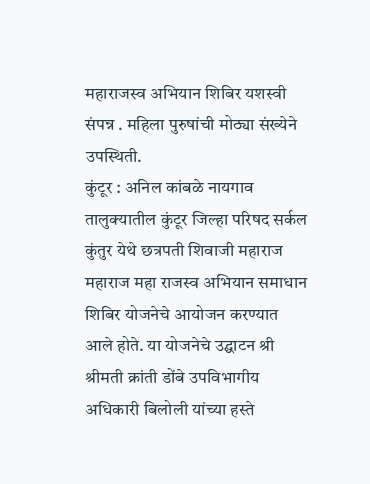महाराजस्व अभियान शिबिर यशस्वी संपन्न . महिला पुरुषांची मोठ्या संख्येने उपस्थिती.
कुंटूर : अनिल कांबळे नायगाव तालुक्यातील कुंटूर जिल्हा परिषद सर्कल कुंतुर येथे छत्रपती शिवाजी महाराज महाराज महा राजस्व अभियान समाधान शिबिर योजनेचे आयोजन करण्यात आले होते. या योजनेचे उद्घाटन श्री श्रीमती क्रांती डोंबे उपविभागीय अधिकारी बिलोली यांच्या हस्ते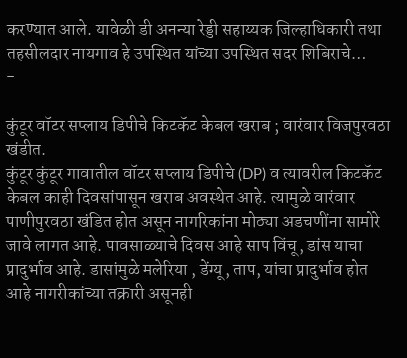करण्यात आले. यावेळी डी अनन्या रेड्डी सहाय्यक जिल्हाधिकारी तथा तहसीलदार नायगाव हे उपस्थित यांच्या उपस्थित सदर शिबिराचे…
-

कुंटूर वॉटर सप्लाय डिपीचे किटकॅट केबल खराब ; वारंवार विजपुरवठा खंडीत.
कुंटूर कुंटूर गावातील वॉटर सप्लाय डिपीचे (DP) व त्यावरील किटकॅट केबल काही दिवसांपासून खराब अवस्थेत आहे. त्यामुळे वारंवार पाणीपुरवठा खंडित होत असून नागरिकांना मोठ्या अडचणींना सामोरे जावे लागत आहे. पावसाळ्याचे दिवस आहे साप विंचू, डांस याचा प्रादुर्भाव आहे. डासांमुळे मलेरिया , डेंग्यू, ताप, यांचा प्रादुर्भाव होत आहे नागरीकांच्या तक्रारी असूनही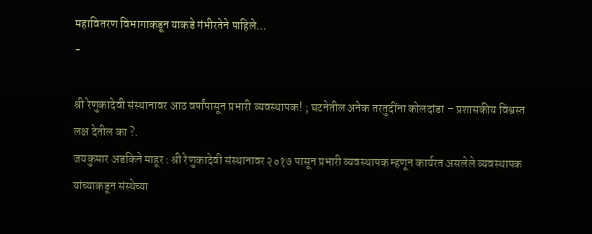महावितरण विभागाकडून याकडे गंभीरतेने पाहिले…
-

श्री रेणुकादेवी संस्थानावर आठ वर्षांपासून प्रभारी व्यवस्थापक! ; घटनेतील अनेक तरतुदींना कोलदांडा – प्रशासकीय विश्वस्त लक्ष देतील का ?.
जयकुमार अडकिने माहूर : श्री रेणुकादेवी संस्थानावर २०१७ पासून प्रभारी व्यवस्थापक म्हणून कार्यरत असलेले व्यवस्थापक यांच्याकडून संस्थेच्या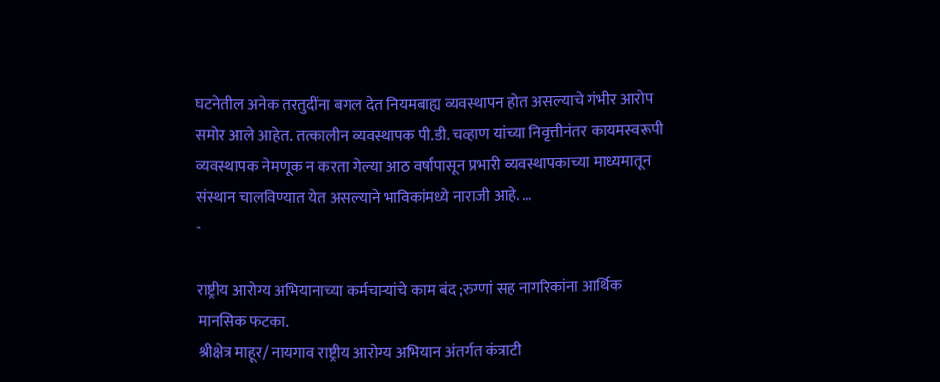घटनेतील अनेक तरतुदींना बगल देत नियमबाह्य व्यवस्थापन होत असल्याचे गंभीर आरोप समोर आले आहेत. तत्कालीन व्यवस्थापक पी.डी. चव्हाण यांच्या निवृत्तीनंतर कायमस्वरूपी व्यवस्थापक नेमणूक न करता गेल्या आठ वर्षांपासून प्रभारी व्यवस्थापकाच्या माध्यमातून संस्थान चालविण्यात येत असल्याने भाविकांमध्ये नाराजी आहे. …
-

राष्ट्रीय आरोग्य अभियानाच्या कर्मचाऱ्यांचे काम बंद ;रुग्णां सह नागरिकांना आर्थिक मानसिक फटका.
श्रीक्षेत्र माहूर/ नायगाव राष्ट्रीय आरोग्य अभियान अंतर्गत कंत्राटी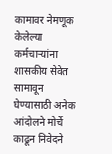कामावर नेमणूक केलेल्या कर्मचाऱ्यांना शासकीय सेवेत सामावून घेण्यासाठी अनेक आंदोलने मोर्चे काढून निवेदने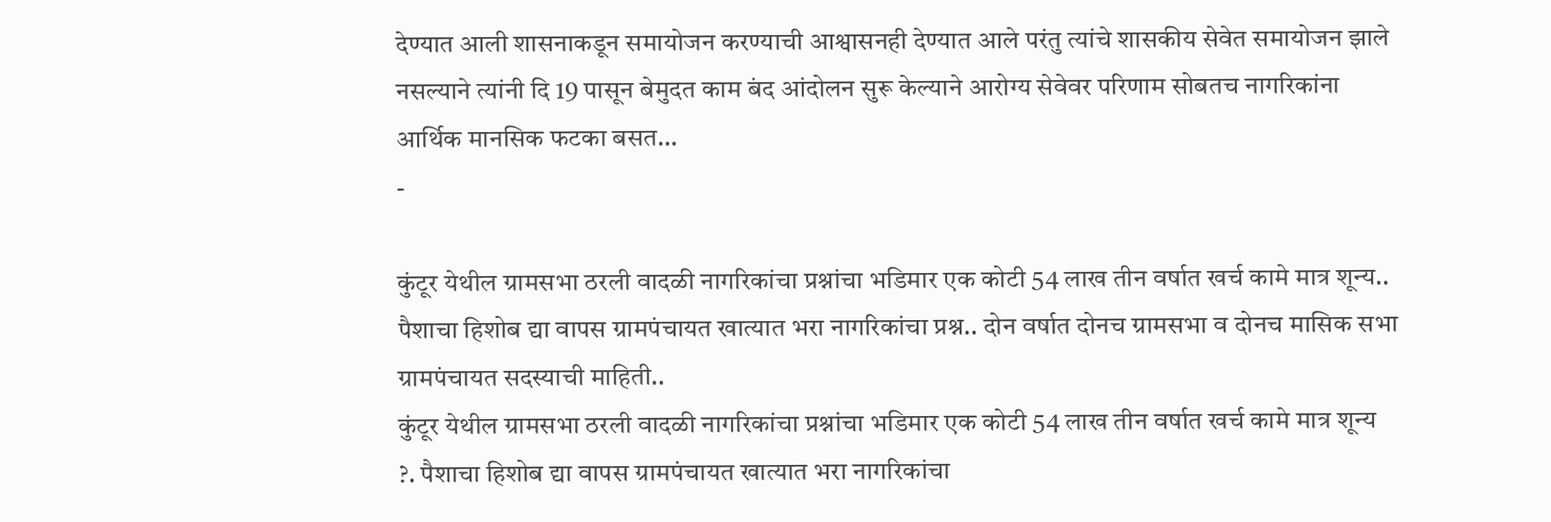देण्यात आली शासनाकडून समायोजन करण्याची आश्वासनही देण्यात आले परंतु त्यांचे शासकीय सेवेत समायोजन झाले नसल्याने त्यांनी दि 19 पासून बेमुदत काम बंद आंदोलन सुरू केल्याने आरोग्य सेवेवर परिणाम सोबतच नागरिकांना आर्थिक मानसिक फटका बसत…
-

कुंटूर येथील ग्रामसभा ठरली वादळी नागरिकांचा प्रश्नांचा भडिमार एक कोटी 54 लाख तीन वर्षात खर्च कामे मात्र शून्य.. पैशाचा हिशोब द्या वापस ग्रामपंचायत खात्यात भरा नागरिकांचा प्रश्न.. दोन वर्षात दोनच ग्रामसभा व दोनच मासिक सभा ग्रामपंचायत सदस्याची माहिती..
कुंटूर येथील ग्रामसभा ठरली वादळी नागरिकांचा प्रश्नांचा भडिमार एक कोटी 54 लाख तीन वर्षात खर्च कामे मात्र शून्य ?. पैशाचा हिशोब द्या वापस ग्रामपंचायत खात्यात भरा नागरिकांचा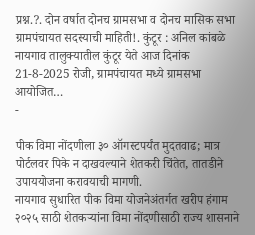प्रश्न.?. दोन वर्षात दोनच ग्रामसभा व दोनच मासिक सभा ग्रामपंचायत सदस्याची माहिती!. कुंटूर : अनिल कांबळे नायगाव तालुक्यातील कुंटूर येते आज दिनांक 21-8-2025 रोजी, ग्रामपंचायत मध्ये ग्रामसभा आयोजित…
-

पीक विमा नोंदणीला ३० ऑगस्टपर्यंत मुदतवाढ; मात्र पोर्टलवर पिके न दाखवल्याने शेतकरी चिंतेत, तातडीने उपाययोजना करावयाची मागणी.
नायगाव सुधारित पीक विमा योजनेअंतर्गत खरीप हंगाम २०२५ साठी शेतकऱ्यांना विमा नोंदणीसाठी राज्य शासनाने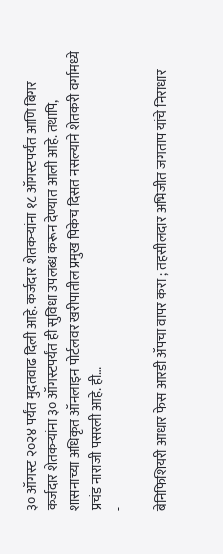३० ऑगस्ट २०२४ पर्यंत मुदतवाढ दिली आहे. कर्जदार शेतकऱ्यांना १८ ऑगस्टपर्यंत आणि बिगर कर्जदार शेतकऱ्यांना ३० ऑगस्टपर्यंत ही सुविधा उपलब्ध करून देण्यात आली आहे. तथापि, शासनाच्या अधिकृत ऑनलाइन पोर्टलवर खरीपातील प्रमुख पिकेच दिसत नसल्याने शेतकरी वर्गामध्ये प्रचंड नाराजी पसरली आहे. ही…
-

बेनिफिशियरी आधार फेस आरडी ॲपचा वापर करा ; तहसीलदार अभिजीत जगताप यांचे निराधार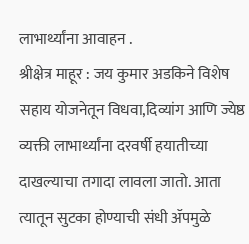लाभार्थ्यांना आवाहन .
श्रीक्षेत्र माहूर : जय कुमार अडकिने विशेष सहाय योजनेतून विधवा,दिव्यांग आणि ज्येष्ठ व्यक्ती लाभार्थ्यांना दरवर्षी हयातीच्या दाखल्याचा तगादा लावला जातो. आता त्यातून सुटका होण्याची संधी ॲपमुळे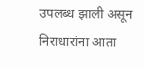उपलब्ध झाली असून निराधारांना आता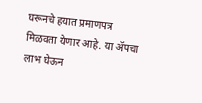घरूनचे हयात प्रमाणपत्र मिळवता येणार आहे. या ॲपचा लाभ घेऊन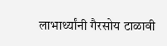लाभार्थ्यांनी गैरसोय टाळावी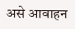असे आवाहन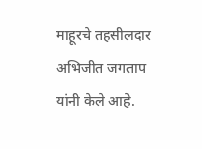माहूरचे तहसीलदार अभिजीत जगताप यांनी केले आहे.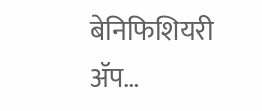बेनिफिशियरी ॲप…